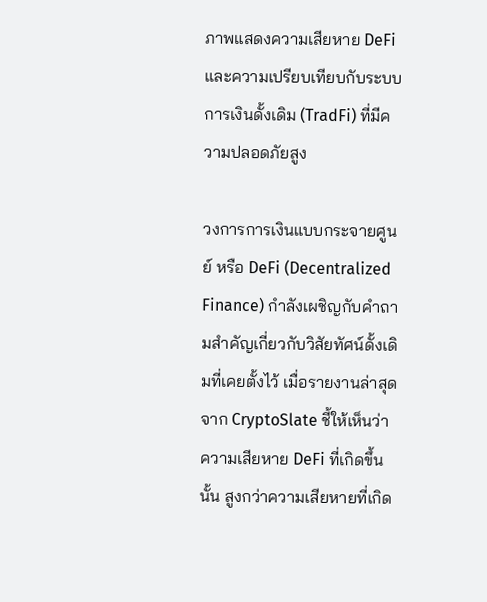ภาพแสดงความเสียหาย DeFi และความเปรียบเทียบกับระบบการเงินดั้งเดิม (TradFi) ที่มีความปลอดภัยสูง

วงการการเงินแบบกระจายศูนย์ หรือ DeFi (Decentralized Finance) กำลังเผชิญกับคำถามสำคัญเกี่ยวกับวิสัยทัศน์ดั้งเดิมที่เคยตั้งไว้ เมื่อรายงานล่าสุดจาก CryptoSlate ชี้ให้เห็นว่า ความเสียหาย DeFi ที่เกิดขึ้นนั้น สูงกว่าความเสียหายที่เกิด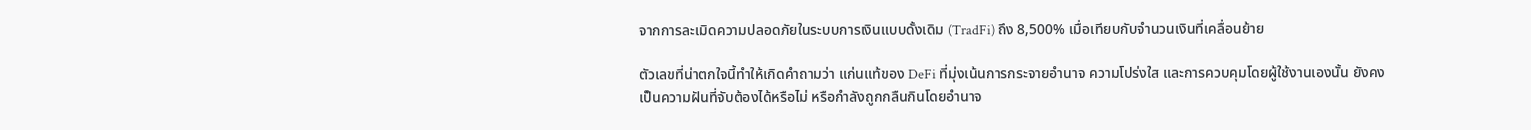จากการละเมิดความปลอดภัยในระบบการเงินแบบดั้งเดิม (TradFi) ถึง 8,500% เมื่อเทียบกับจำนวนเงินที่เคลื่อนย้าย

ตัวเลขที่น่าตกใจนี้ทำให้เกิดคำถามว่า แก่นแท้ของ DeFi ที่มุ่งเน้นการกระจายอำนาจ ความโปร่งใส และการควบคุมโดยผู้ใช้งานเองนั้น ยังคงเป็นความฝันที่จับต้องได้หรือไม่ หรือกำลังถูกกลืนกินโดยอำนาจ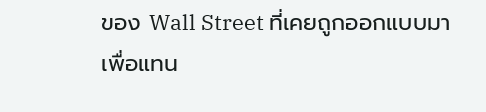ของ Wall Street ที่เคยถูกออกแบบมาเพื่อแทน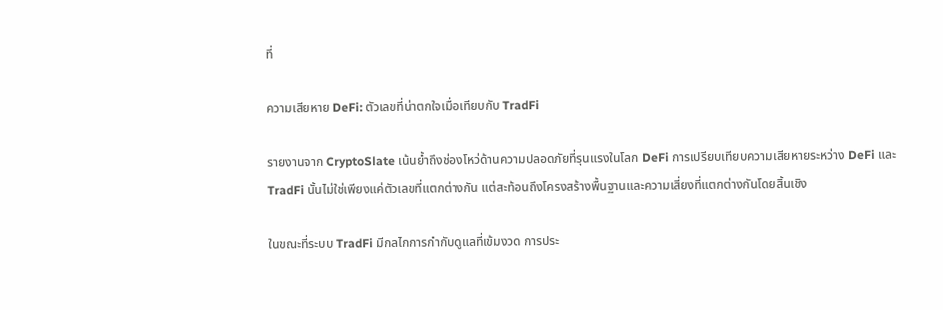ที่

ความเสียหาย DeFi: ตัวเลขที่น่าตกใจเมื่อเทียบกับ TradFi

รายงานจาก CryptoSlate เน้นย้ำถึงช่องโหว่ด้านความปลอดภัยที่รุนแรงในโลก DeFi การเปรียบเทียบความเสียหายระหว่าง DeFi และ TradFi นั้นไม่ใช่เพียงแค่ตัวเลขที่แตกต่างกัน แต่สะท้อนถึงโครงสร้างพื้นฐานและความเสี่ยงที่แตกต่างกันโดยสิ้นเชิง

ในขณะที่ระบบ TradFi มีกลไกการกำกับดูแลที่เข้มงวด การประ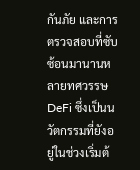กันภัย และการตรวจสอบที่ซับซ้อนมานานหลายทศวรรษ DeFi ซึ่งเป็นนวัตกรรมที่ยังอยู่ในช่วงเริ่มต้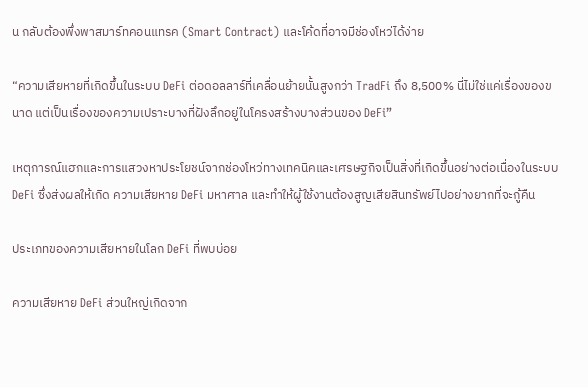น กลับต้องพึ่งพาสมาร์ทคอนแทรค (Smart Contract) และโค้ดที่อาจมีช่องโหว่ได้ง่าย

“ความเสียหายที่เกิดขึ้นในระบบ DeFi ต่อดอลลาร์ที่เคลื่อนย้ายนั้นสูงกว่า TradFi ถึง 8,500% นี่ไม่ใช่แค่เรื่องของขนาด แต่เป็นเรื่องของความเปราะบางที่ฝังลึกอยู่ในโครงสร้างบางส่วนของ DeFi”

เหตุการณ์แฮกและการแสวงหาประโยชน์จากช่องโหว่ทางเทคนิคและเศรษฐกิจเป็นสิ่งที่เกิดขึ้นอย่างต่อเนื่องในระบบ DeFi ซึ่งส่งผลให้เกิด ความเสียหาย DeFi มหาศาล และทำให้ผู้ใช้งานต้องสูญเสียสินทรัพย์ไปอย่างยากที่จะกู้คืน

ประเภทของความเสียหายในโลก DeFi ที่พบบ่อย

ความเสียหาย DeFi ส่วนใหญ่เกิดจาก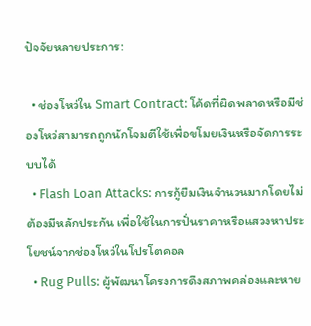ปัจจัยหลายประการ:

  • ช่องโหว่ใน Smart Contract: โค้ดที่ผิดพลาดหรือมีช่องโหว่สามารถถูกนักโจมตีใช้เพื่อขโมยเงินหรือจัดการระบบได้
  • Flash Loan Attacks: การกู้ยืมเงินจำนวนมากโดยไม่ต้องมีหลักประกัน เพื่อใช้ในการปั่นราคาหรือแสวงหาประโยชน์จากช่องโหว่ในโปรโตคอล
  • Rug Pulls: ผู้พัฒนาโครงการดึงสภาพคล่องและหาย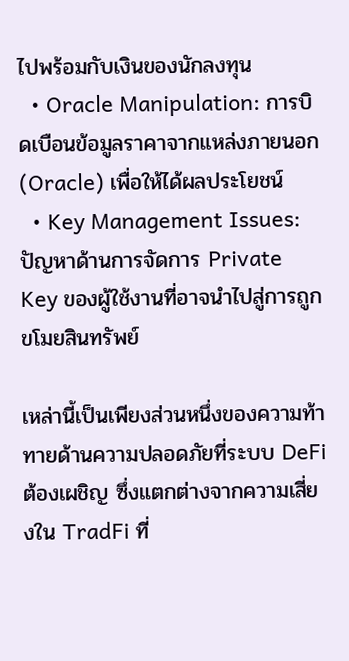ไปพร้อมกับเงินของนักลงทุน
  • Oracle Manipulation: การบิดเบือนข้อมูลราคาจากแหล่งภายนอก (Oracle) เพื่อให้ได้ผลประโยชน์
  • Key Management Issues: ปัญหาด้านการจัดการ Private Key ของผู้ใช้งานที่อาจนำไปสู่การถูกขโมยสินทรัพย์

เหล่านี้เป็นเพียงส่วนหนึ่งของความท้าทายด้านความปลอดภัยที่ระบบ DeFi ต้องเผชิญ ซึ่งแตกต่างจากความเสี่ยงใน TradFi ที่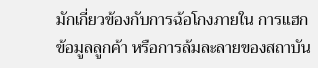มักเกี่ยวข้องกับการฉ้อโกงภายใน การแฮกข้อมูลลูกค้า หรือการล้มละลายของสถาบัน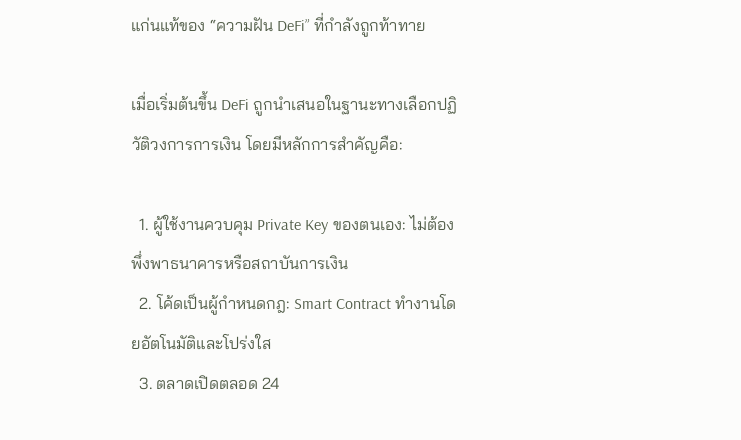แก่นแท้ของ “ความฝัน DeFi” ที่กำลังถูกท้าทาย

เมื่อเริ่มต้นขึ้น DeFi ถูกนำเสนอในฐานะทางเลือกปฏิวัติวงการการเงิน โดยมีหลักการสำคัญคือ:

  1. ผู้ใช้งานควบคุม Private Key ของตนเอง: ไม่ต้องพึ่งพาธนาคารหรือสถาบันการเงิน
  2. โค้ดเป็นผู้กำหนดกฎ: Smart Contract ทำงานโดยอัตโนมัติและโปร่งใส
  3. ตลาดเปิดตลอด 24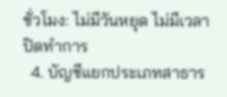ชั่วโมง: ไม่มีวันหยุด ไม่มีเวลาปิดทำการ
  4. บัญชีแยกประเภทสาธาร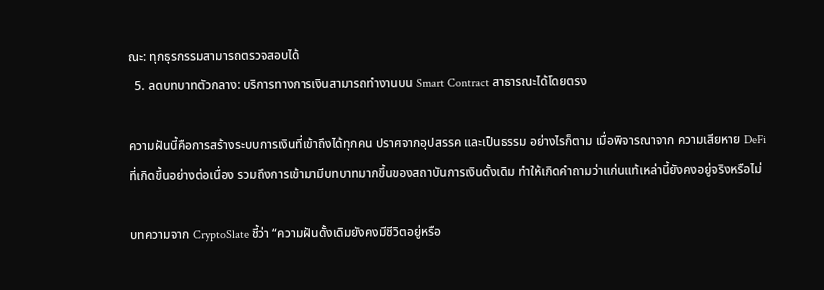ณะ: ทุกธุรกรรมสามารถตรวจสอบได้
  5. ลดบทบาทตัวกลาง: บริการทางการเงินสามารถทำงานบน Smart Contract สาธารณะได้โดยตรง

ความฝันนี้คือการสร้างระบบการเงินที่เข้าถึงได้ทุกคน ปราศจากอุปสรรค และเป็นธรรม อย่างไรก็ตาม เมื่อพิจารณาจาก ความเสียหาย DeFi ที่เกิดขึ้นอย่างต่อเนื่อง รวมถึงการเข้ามามีบทบาทมากขึ้นของสถาบันการเงินดั้งเดิม ทำให้เกิดคำถามว่าแก่นแท้เหล่านี้ยังคงอยู่จริงหรือไม่

บทความจาก CryptoSlate ชี้ว่า “ความฝันดั้งเดิมยังคงมีชีวิตอยู่หรือ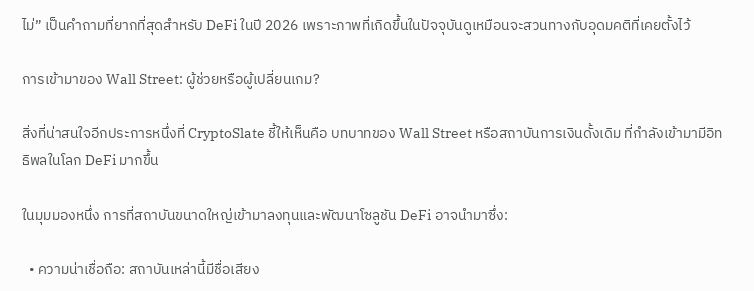ไม่” เป็นคำถามที่ยากที่สุดสำหรับ DeFi ในปี 2026 เพราะภาพที่เกิดขึ้นในปัจจุบันดูเหมือนจะสวนทางกับอุดมคติที่เคยตั้งไว้

การเข้ามาของ Wall Street: ผู้ช่วยหรือผู้เปลี่ยนเกม?

สิ่งที่น่าสนใจอีกประการหนึ่งที่ CryptoSlate ชี้ให้เห็นคือ บทบาทของ Wall Street หรือสถาบันการเงินดั้งเดิม ที่กำลังเข้ามามีอิทธิพลในโลก DeFi มากขึ้น

ในมุมมองหนึ่ง การที่สถาบันขนาดใหญ่เข้ามาลงทุนและพัฒนาโซลูชัน DeFi อาจนำมาซึ่ง:

  • ความน่าเชื่อถือ: สถาบันเหล่านี้มีชื่อเสียง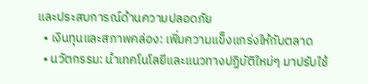และประสบการณ์ด้านความปลอดภัย
  • เงินทุนและสภาพคล่อง: เพิ่มความแข็งแกร่งให้กับตลาด
  • นวัตกรรม: นำเทคโนโลยีและแนวทางปฏิบัติใหม่ๆ มาปรับใช้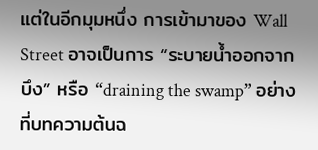แต่ในอีกมุมหนึ่ง การเข้ามาของ Wall Street อาจเป็นการ “ระบายน้ำออกจากบึง” หรือ “draining the swamp” อย่างที่บทความต้นฉ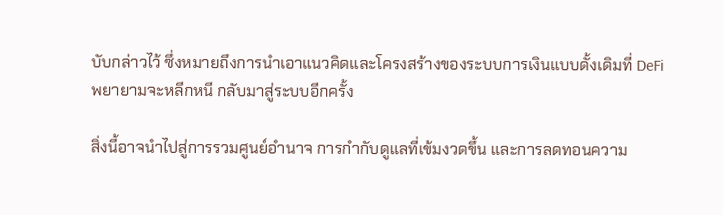บับกล่าวไว้ ซึ่งหมายถึงการนำเอาแนวคิดและโครงสร้างของระบบการเงินแบบดั้งเดิมที่ DeFi พยายามจะหลีกหนี กลับมาสู่ระบบอีกครั้ง

สิ่งนี้อาจนำไปสู่การรวมศูนย์อำนาจ การกำกับดูแลที่เข้มงวดขึ้น และการลดทอนความ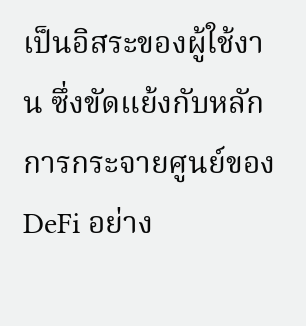เป็นอิสระของผู้ใช้งาน ซึ่งขัดแย้งกับหลักการกระจายศูนย์ของ DeFi อย่าง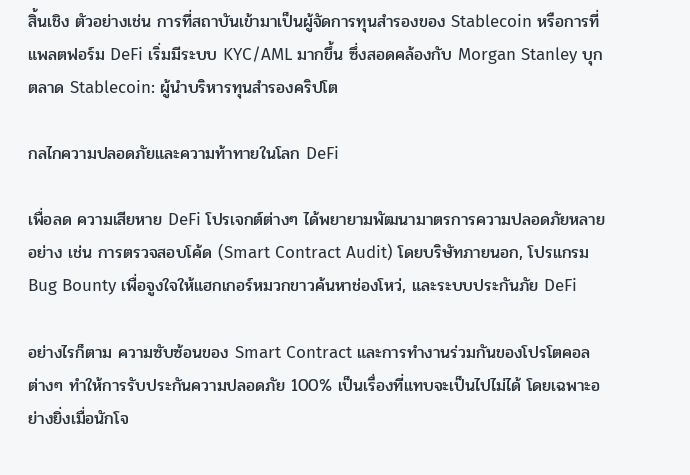สิ้นเชิง ตัวอย่างเช่น การที่สถาบันเข้ามาเป็นผู้จัดการทุนสำรองของ Stablecoin หรือการที่แพลตฟอร์ม DeFi เริ่มมีระบบ KYC/AML มากขึ้น ซึ่งสอดคล้องกับ Morgan Stanley บุกตลาด Stablecoin: ผู้นำบริหารทุนสำรองคริปโต

กลไกความปลอดภัยและความท้าทายในโลก DeFi

เพื่อลด ความเสียหาย DeFi โปรเจกต์ต่างๆ ได้พยายามพัฒนามาตรการความปลอดภัยหลายอย่าง เช่น การตรวจสอบโค้ด (Smart Contract Audit) โดยบริษัทภายนอก, โปรแกรม Bug Bounty เพื่อจูงใจให้แฮกเกอร์หมวกขาวค้นหาช่องโหว่, และระบบประกันภัย DeFi

อย่างไรก็ตาม ความซับซ้อนของ Smart Contract และการทำงานร่วมกันของโปรโตคอลต่างๆ ทำให้การรับประกันความปลอดภัย 100% เป็นเรื่องที่แทบจะเป็นไปไม่ได้ โดยเฉพาะอย่างยิ่งเมื่อนักโจ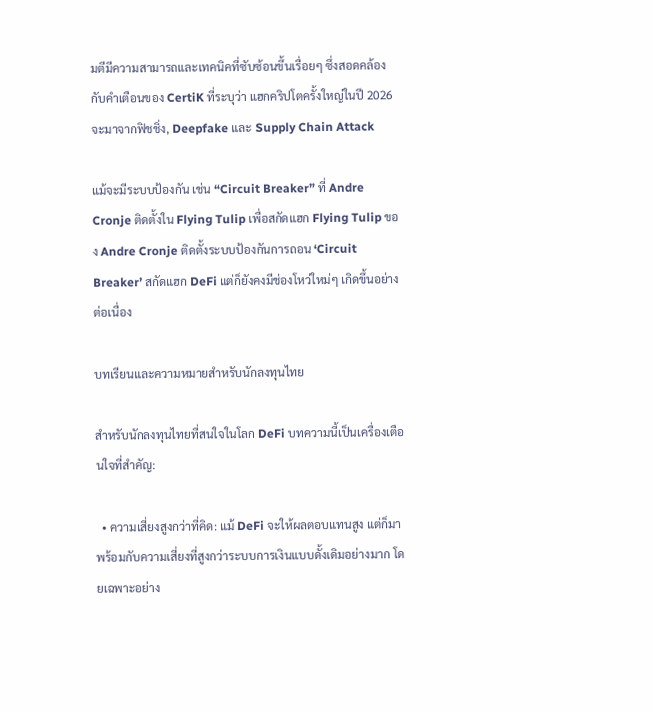มตีมีความสามารถและเทคนิคที่ซับซ้อนขึ้นเรื่อยๆ ซึ่งสอดคล้องกับคำเตือนของ CertiK ที่ระบุว่า แฮกคริปโตครั้งใหญ่ในปี 2026 จะมาจากฟิชชิ่ง, Deepfake และ Supply Chain Attack

แม้จะมีระบบป้องกัน เช่น “Circuit Breaker” ที่ Andre Cronje ติดตั้งใน Flying Tulip เพื่อสกัดแฮก Flying Tulip ของ Andre Cronje ติดตั้งระบบป้องกันการถอน ‘Circuit Breaker’ สกัดแฮก DeFi แต่ก็ยังคงมีช่องโหว่ใหม่ๆ เกิดขึ้นอย่างต่อเนื่อง

บทเรียนและความหมายสำหรับนักลงทุนไทย

สำหรับนักลงทุนไทยที่สนใจในโลก DeFi บทความนี้เป็นเครื่องเตือนใจที่สำคัญ:

  • ความเสี่ยงสูงกว่าที่คิด: แม้ DeFi จะให้ผลตอบแทนสูง แต่ก็มาพร้อมกับความเสี่ยงที่สูงกว่าระบบการเงินแบบดั้งเดิมอย่างมาก โดยเฉพาะอย่าง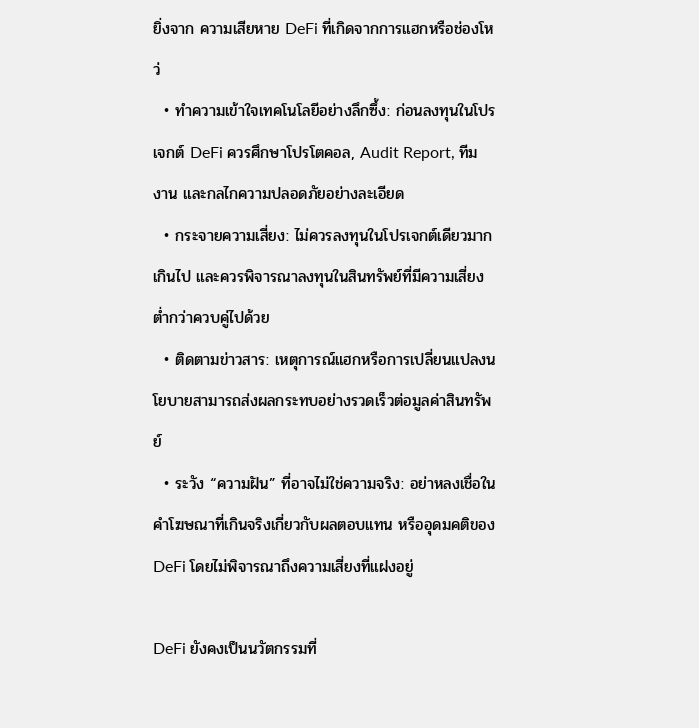ยิ่งจาก ความเสียหาย DeFi ที่เกิดจากการแฮกหรือช่องโหว่
  • ทำความเข้าใจเทคโนโลยีอย่างลึกซึ้ง: ก่อนลงทุนในโปรเจกต์ DeFi ควรศึกษาโปรโตคอล, Audit Report, ทีมงาน และกลไกความปลอดภัยอย่างละเอียด
  • กระจายความเสี่ยง: ไม่ควรลงทุนในโปรเจกต์เดียวมากเกินไป และควรพิจารณาลงทุนในสินทรัพย์ที่มีความเสี่ยงต่ำกว่าควบคู่ไปด้วย
  • ติดตามข่าวสาร: เหตุการณ์แฮกหรือการเปลี่ยนแปลงนโยบายสามารถส่งผลกระทบอย่างรวดเร็วต่อมูลค่าสินทรัพย์
  • ระวัง “ความฝัน” ที่อาจไม่ใช่ความจริง: อย่าหลงเชื่อในคำโฆษณาที่เกินจริงเกี่ยวกับผลตอบแทน หรืออุดมคติของ DeFi โดยไม่พิจารณาถึงความเสี่ยงที่แฝงอยู่

DeFi ยังคงเป็นนวัตกรรมที่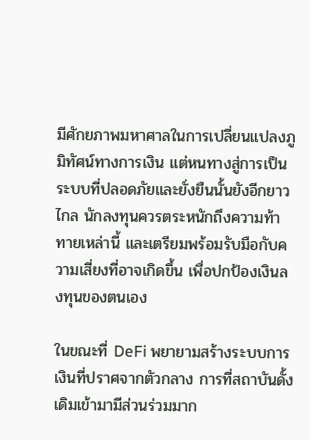มีศักยภาพมหาศาลในการเปลี่ยนแปลงภูมิทัศน์ทางการเงิน แต่หนทางสู่การเป็นระบบที่ปลอดภัยและยั่งยืนนั้นยังอีกยาวไกล นักลงทุนควรตระหนักถึงความท้าทายเหล่านี้ และเตรียมพร้อมรับมือกับความเสี่ยงที่อาจเกิดขึ้น เพื่อปกป้องเงินลงทุนของตนเอง

ในขณะที่ DeFi พยายามสร้างระบบการเงินที่ปราศจากตัวกลาง การที่สถาบันดั้งเดิมเข้ามามีส่วนร่วมมาก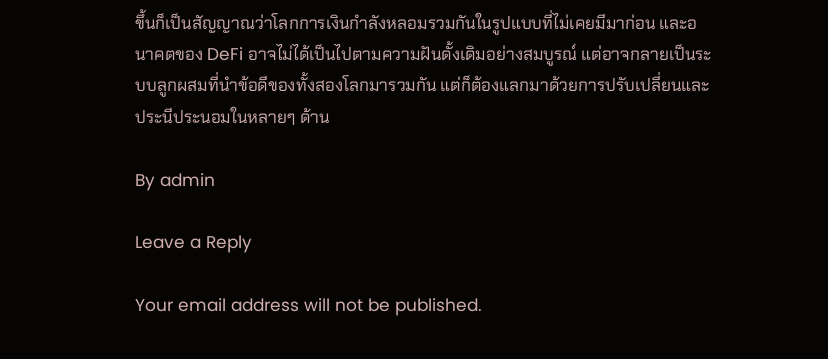ขึ้นก็เป็นสัญญาณว่าโลกการเงินกำลังหลอมรวมกันในรูปแบบที่ไม่เคยมีมาก่อน และอนาคตของ DeFi อาจไม่ได้เป็นไปตามความฝันดั้งเดิมอย่างสมบูรณ์ แต่อาจกลายเป็นระบบลูกผสมที่นำข้อดีของทั้งสองโลกมารวมกัน แต่ก็ต้องแลกมาด้วยการปรับเปลี่ยนและประนีประนอมในหลายๆ ด้าน

By admin

Leave a Reply

Your email address will not be published.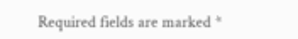Required fields are marked *